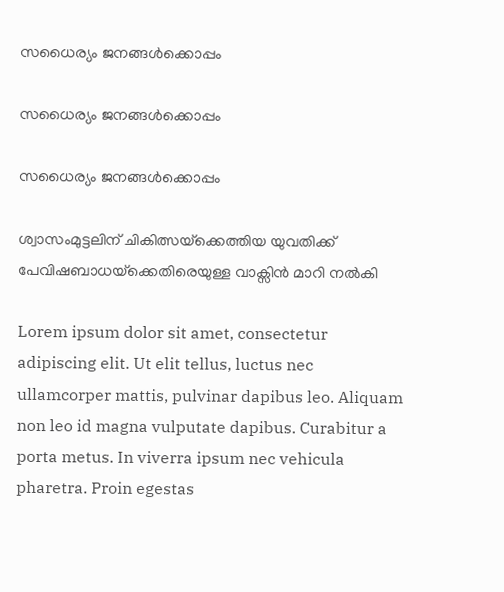സധൈര്യം ജനങ്ങൾക്കൊപ്പം

സധൈര്യം ജനങ്ങൾക്കൊപ്പം

സധൈര്യം ജനങ്ങൾക്കൊപ്പം

ശ്വാസംമുട്ടലിന് ചികിത്സയ്‌ക്കെത്തിയ യുവതിക്ക് പേവിഷബാധയ്‌ക്കെതിരെയുള്ള വാക്സിൻ മാറി നൽകി

Lorem ipsum dolor sit amet, consectetur adipiscing elit. Ut elit tellus, luctus nec ullamcorper mattis, pulvinar dapibus leo. Aliquam non leo id magna vulputate dapibus. Curabitur a porta metus. In viverra ipsum nec vehicula pharetra. Proin egestas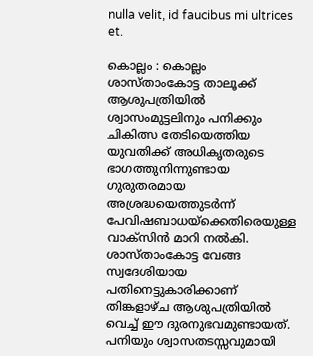nulla velit, id faucibus mi ultrices et.

കൊല്ലം : കൊല്ലം ശാസ്താംകോട്ട താലൂക്ക് ആശുപത്രിയിൽ ശ്വാസംമുട്ടലിനും പനിക്കും ചികിത്സ തേടിയെത്തിയ യുവതിക്ക് അധികൃതരുടെ ഭാഗത്തുനിന്നുണ്ടായ ഗുരുതരമായ അശ്രദ്ധയെത്തുടർന്ന് പേവിഷബാധയ്‌ക്കെതിരെയുള്ള വാക്സിൻ മാറി നൽകി. ശാസ്താംകോട്ട വേങ്ങ സ്വദേശിയായ പതിനെട്ടുകാരിക്കാണ് തിങ്കളാഴ്ച ആശുപത്രിയിൽ വെച്ച് ഈ ദുരനുഭവമുണ്ടായത്. പനിയും ശ്വാസതടസ്സവുമായി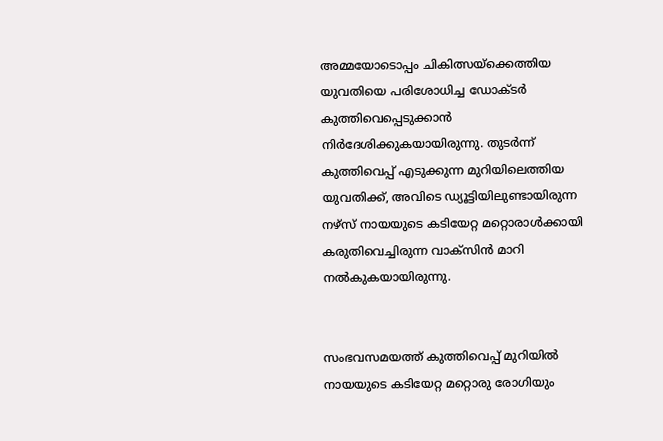അമ്മയോടൊപ്പം ചികിത്സയ്‌ക്കെത്തിയ യുവതിയെ പരിശോധിച്ച ഡോക്ടർ കുത്തിവെപ്പെടുക്കാൻ നിർദേശിക്കുകയായിരുന്നു. തുടർന്ന് കുത്തിവെപ്പ് എടുക്കുന്ന മുറിയിലെത്തിയ യുവതിക്ക്, അവിടെ ഡ്യൂട്ടിയിലുണ്ടായിരുന്ന നഴ്‌സ് നായയുടെ കടിയേറ്റ മറ്റൊരാൾക്കായി കരുതിവെച്ചിരുന്ന വാക്സിൻ മാറി നൽകുകയായിരുന്നു.


സംഭവസമയത്ത് കുത്തിവെപ്പ് മുറിയിൽ നായയുടെ കടിയേറ്റ മറ്റൊരു രോഗിയും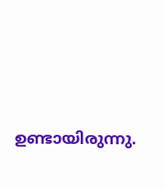ഉണ്ടായിരുന്നു.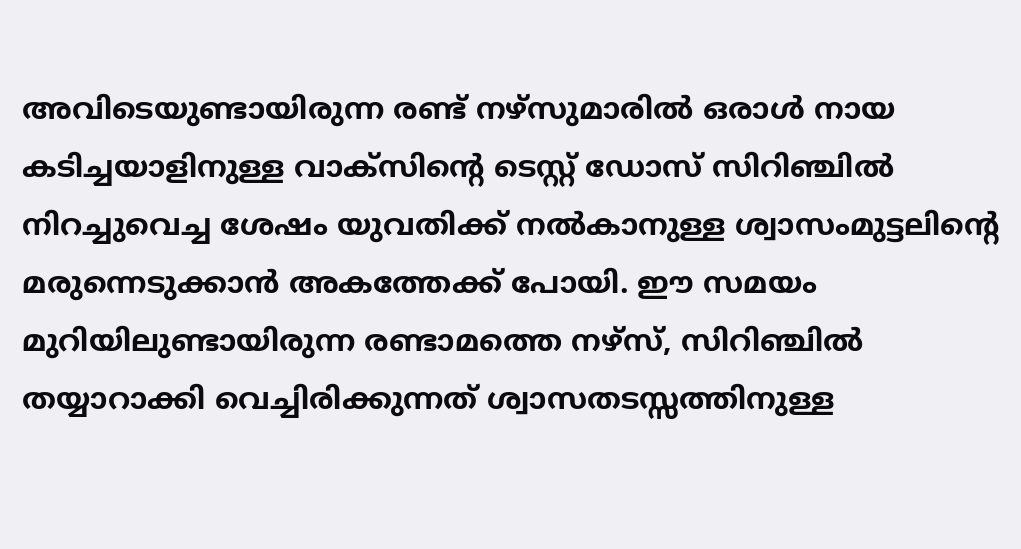അവിടെയുണ്ടായിരുന്ന രണ്ട് നഴ്‌സുമാരിൽ ഒരാൾ നായ കടിച്ചയാളിനുള്ള വാക്സിന്റെ ടെസ്റ്റ് ഡോസ് സിറിഞ്ചിൽ നിറച്ചുവെച്ച ശേഷം യുവതിക്ക് നൽകാനുള്ള ശ്വാസംമുട്ടലിന്റെ മരുന്നെടുക്കാൻ അകത്തേക്ക് പോയി. ഈ സമയം മുറിയിലുണ്ടായിരുന്ന രണ്ടാമത്തെ നഴ്‌സ്, സിറിഞ്ചിൽ തയ്യാറാക്കി വെച്ചിരിക്കുന്നത് ശ്വാസതടസ്സത്തിനുള്ള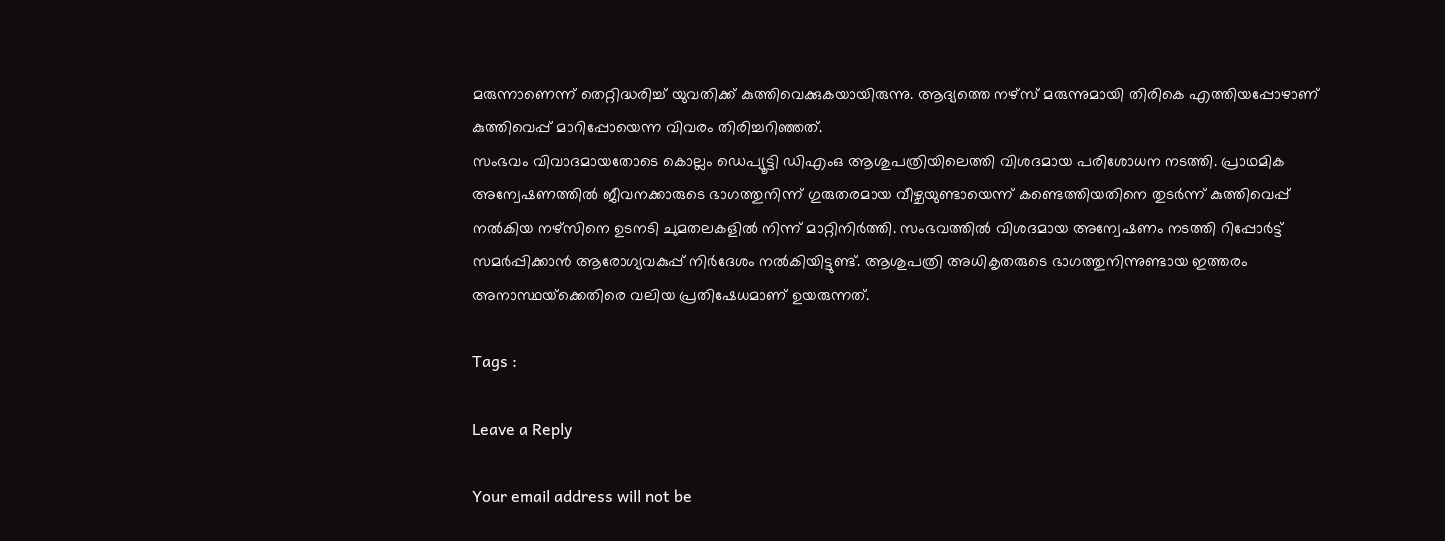മരുന്നാണെന്ന് തെറ്റിദ്ധരിച്ച് യുവതിക്ക് കുത്തിവെക്കുകയായിരുന്നു. ആദ്യത്തെ നഴ്‌സ് മരുന്നുമായി തിരികെ എത്തിയപ്പോഴാണ് കുത്തിവെപ്പ് മാറിപ്പോയെന്ന വിവരം തിരിച്ചറിഞ്ഞത്.
സംഭവം വിവാദമായതോടെ കൊല്ലം ഡെപ്യൂട്ടി ഡിഎംഒ ആശുപത്രിയിലെത്തി വിശദമായ പരിശോധന നടത്തി. പ്രാഥമിക അന്വേഷണത്തിൽ ജീവനക്കാരുടെ ഭാഗത്തുനിന്ന് ഗുരുതരമായ വീഴ്ചയുണ്ടായെന്ന് കണ്ടെത്തിയതിനെ തുടർന്ന് കുത്തിവെപ്പ് നൽകിയ നഴ്‌സിനെ ഉടനടി ചുമതലകളിൽ നിന്ന് മാറ്റിനിർത്തി. സംഭവത്തിൽ വിശദമായ അന്വേഷണം നടത്തി റിപ്പോർട്ട് സമർപ്പിക്കാൻ ആരോഗ്യവകുപ്പ് നിർദേശം നൽകിയിട്ടുണ്ട്. ആശുപത്രി അധികൃതരുടെ ഭാഗത്തുനിന്നുണ്ടായ ഇത്തരം അനാസ്ഥയ്‌ക്കെതിരെ വലിയ പ്രതിഷേധമാണ് ഉയരുന്നത്.

Tags :

Leave a Reply

Your email address will not be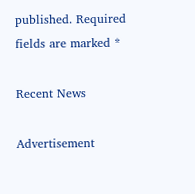published. Required fields are marked *

Recent News

Advertisement